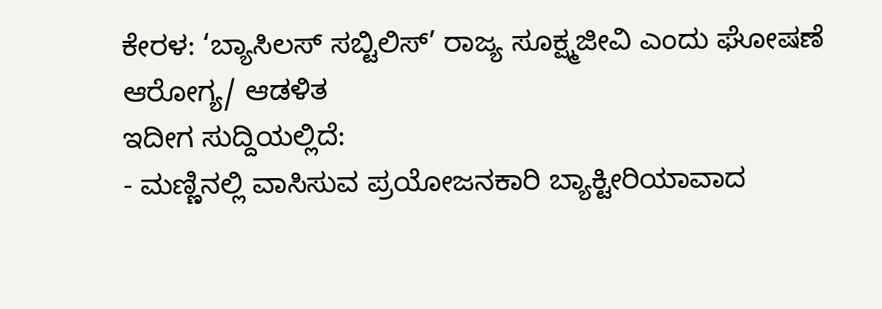ಕೇರಳ: ‘ಬ್ಯಾಸಿಲಸ್ ಸಬ್ಟಿಲಿಸ್’ ರಾಜ್ಯ ಸೂಕ್ಷ್ಮಜೀವಿ ಎಂದು ಘೋಷಣೆ
ಆರೋಗ್ಯ/ ಆಡಳಿತ
ಇದೀಗ ಸುದ್ದಿಯಲ್ಲಿದೆ:
- ಮಣ್ಣಿನಲ್ಲಿ ವಾಸಿಸುವ ಪ್ರಯೋಜನಕಾರಿ ಬ್ಯಾಕ್ಟೀರಿಯಾವಾದ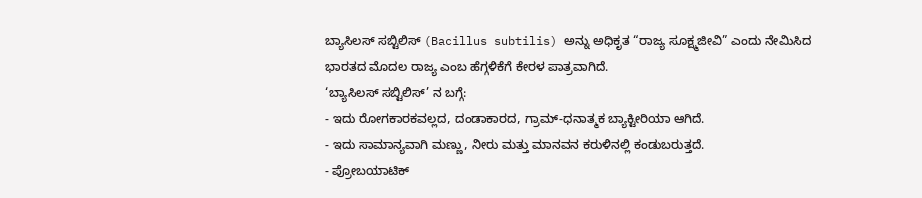ಬ್ಯಾಸಿಲಸ್ ಸಬ್ಟಿಲಿಸ್ (Bacillus subtilis) ಅನ್ನು ಅಧಿಕೃತ “ರಾಜ್ಯ ಸೂಕ್ಷ್ಮಜೀವಿ” ಎಂದು ನೇಮಿಸಿದ ಭಾರತದ ಮೊದಲ ರಾಜ್ಯ ಎಂಬ ಹೆಗ್ಗಳಿಕೆಗೆ ಕೇರಳ ಪಾತ್ರವಾಗಿದೆ.
‘ಬ್ಯಾಸಿಲಸ್ ಸಬ್ಟಿಲಿಸ್’ ನ ಬಗ್ಗೆ:
- ಇದು ರೋಗಕಾರಕವಲ್ಲದ, ದಂಡಾಕಾರದ, ಗ್ರಾಮ್-ಧನಾತ್ಮಕ ಬ್ಯಾಕ್ಟೀರಿಯಾ ಆಗಿದೆ.
- ಇದು ಸಾಮಾನ್ಯವಾಗಿ ಮಣ್ಣು, ನೀರು ಮತ್ತು ಮಾನವನ ಕರುಳಿನಲ್ಲಿ ಕಂಡುಬರುತ್ತದೆ.
- ಪ್ರೋಬಯಾಟಿಕ್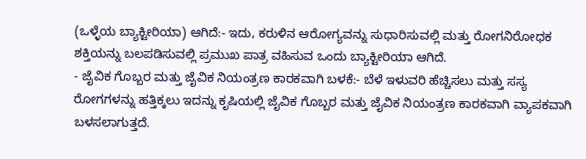(ಒಳ್ಳೆಯ ಬ್ಯಾಕ್ಟೀರಿಯಾ) ಆಗಿದೆ:- ಇದು, ಕರುಳಿನ ಆರೋಗ್ಯವನ್ನು ಸುಧಾರಿಸುವಲ್ಲಿ ಮತ್ತು ರೋಗನಿರೋಧಕ ಶಕ್ತಿಯನ್ನು ಬಲಪಡಿಸುವಲ್ಲಿ ಪ್ರಮುಖ ಪಾತ್ರ ವಹಿಸುವ ಒಂದು ಬ್ಯಾಕ್ಟೀರಿಯಾ ಆಗಿದೆ.
- ಜೈವಿಕ ಗೊಬ್ಬರ ಮತ್ತು ಜೈವಿಕ ನಿಯಂತ್ರಣ ಕಾರಕವಾಗಿ ಬಳಕೆ:- ಬೆಳೆ ಇಳುವರಿ ಹೆಚ್ಚಿಸಲು ಮತ್ತು ಸಸ್ಯ ರೋಗಗಳನ್ನು ಹತ್ತಿಕ್ಕಲು ಇದನ್ನು ಕೃಷಿಯಲ್ಲಿ ಜೈವಿಕ ಗೊಬ್ಬರ ಮತ್ತು ಜೈವಿಕ ನಿಯಂತ್ರಣ ಕಾರಕವಾಗಿ ವ್ಯಾಪಕವಾಗಿ ಬಳಸಲಾಗುತ್ತದೆ.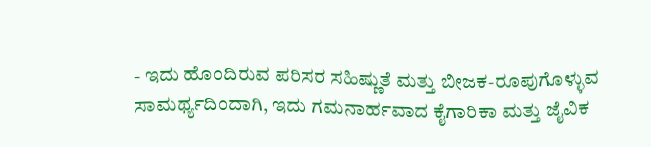- ಇದು ಹೊಂದಿರುವ ಪರಿಸರ ಸಹಿಷ್ಣುತೆ ಮತ್ತು ಬೀಜಕ-ರೂಪುಗೊಳ್ಳುವ ಸಾಮರ್ಥ್ಯದಿಂದಾಗಿ, ಇದು ಗಮನಾರ್ಹವಾದ ಕೈಗಾರಿಕಾ ಮತ್ತು ಜೈವಿಕ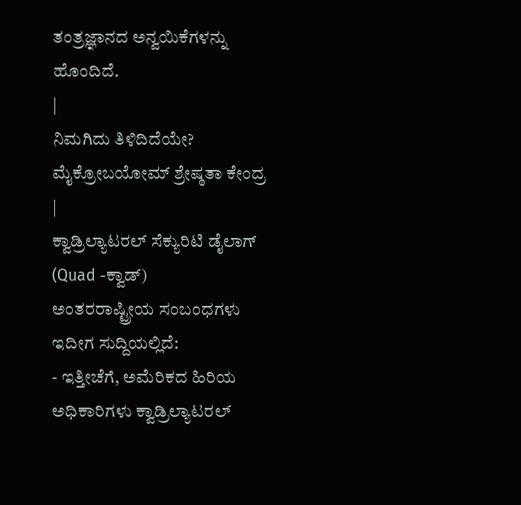ತಂತ್ರಜ್ಞಾನದ ಅನ್ವಯಿಕೆಗಳನ್ನು ಹೊಂದಿದೆ.
|
ನಿಮಗಿದು ತಿಳಿದಿದೆಯೇ? ಮೈಕ್ರೋಬಯೋಮ್ ಶ್ರೇಷ್ಠತಾ ಕೇಂದ್ರ
|
ಕ್ವಾಡ್ರಿಲ್ಯಾಟರಲ್ ಸೆಕ್ಯುರಿಟಿ ಡೈಲಾಗ್ (Quad -ಕ್ವಾಡ್)
ಅಂತರರಾಷ್ಟ್ರೀಯ ಸಂಬಂಧಗಳು
ಇದೀಗ ಸುದ್ದಿಯಲ್ಲಿದೆ:
- ಇತ್ತೀಚೆಗೆ, ಅಮೆರಿಕದ ಹಿರಿಯ ಅಧಿಕಾರಿಗಳು ಕ್ವಾಡ್ರಿಲ್ಯಾಟರಲ್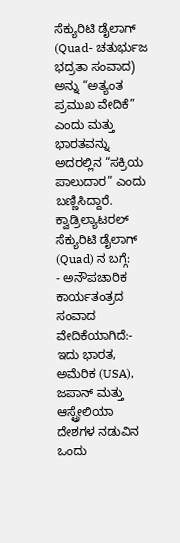ಸೆಕ್ಯುರಿಟಿ ಡೈಲಾಗ್ (Quad- ಚತುರ್ಭುಜ ಭದ್ರತಾ ಸಂವಾದ) ಅನ್ನು “ಅತ್ಯಂತ ಪ್ರಮುಖ ವೇದಿಕೆ” ಎಂದು ಮತ್ತು ಭಾರತವನ್ನು ಅದರಲ್ಲಿನ “ಸಕ್ರಿಯ ಪಾಲುದಾರ” ಎಂದು ಬಣ್ಣಿಸಿದ್ದಾರೆ.
ಕ್ವಾಡ್ರಿಲ್ಯಾಟರಲ್ ಸೆಕ್ಯುರಿಟಿ ಡೈಲಾಗ್ (Quad) ನ ಬಗ್ಗೆ:
- ಅನೌಪಚಾರಿಕ ಕಾರ್ಯತಂತ್ರದ ಸಂವಾದ ವೇದಿಕೆಯಾಗಿದೆ:- ಇದು ಭಾರತ, ಅಮೆರಿಕ (USA), ಜಪಾನ್ ಮತ್ತು ಆಸ್ಟ್ರೇಲಿಯಾ ದೇಶಗಳ ನಡುವಿನ ಒಂದು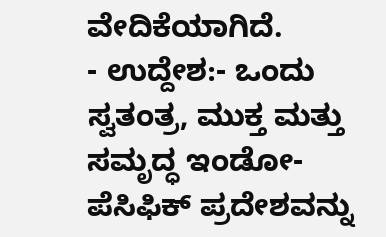ವೇದಿಕೆಯಾಗಿದೆ.
- ಉದ್ದೇಶ:- ಒಂದು ಸ್ವತಂತ್ರ, ಮುಕ್ತ ಮತ್ತು ಸಮೃದ್ಧ ಇಂಡೋ-ಪೆಸಿಫಿಕ್ ಪ್ರದೇಶವನ್ನು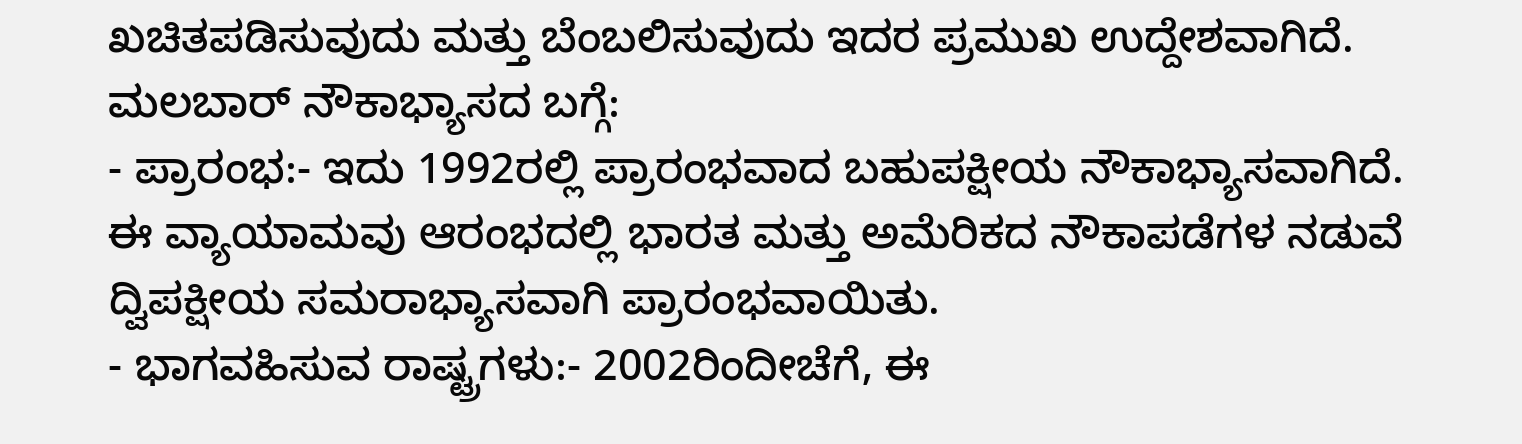ಖಚಿತಪಡಿಸುವುದು ಮತ್ತು ಬೆಂಬಲಿಸುವುದು ಇದರ ಪ್ರಮುಖ ಉದ್ದೇಶವಾಗಿದೆ.
ಮಲಬಾರ್ ನೌಕಾಭ್ಯಾಸದ ಬಗ್ಗೆ:
- ಪ್ರಾರಂಭ:- ಇದು 1992ರಲ್ಲಿ ಪ್ರಾರಂಭವಾದ ಬಹುಪಕ್ಷೀಯ ನೌಕಾಭ್ಯಾಸವಾಗಿದೆ. ಈ ವ್ಯಾಯಾಮವು ಆರಂಭದಲ್ಲಿ ಭಾರತ ಮತ್ತು ಅಮೆರಿಕದ ನೌಕಾಪಡೆಗಳ ನಡುವೆ ದ್ವಿಪಕ್ಷೀಯ ಸಮರಾಭ್ಯಾಸವಾಗಿ ಪ್ರಾರಂಭವಾಯಿತು.
- ಭಾಗವಹಿಸುವ ರಾಷ್ಟ್ರಗಳು:- 2002ರಿಂದೀಚೆಗೆ, ಈ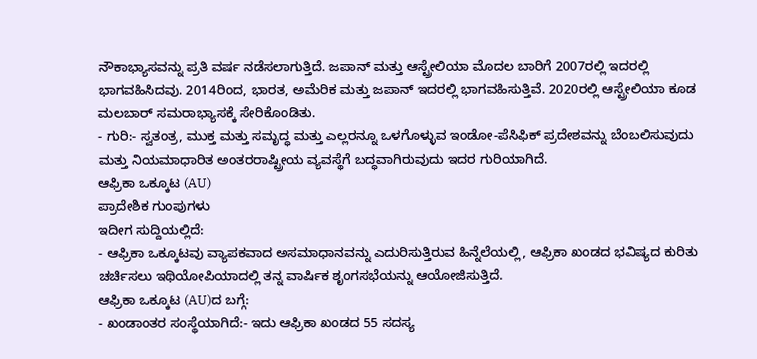ನೌಕಾಭ್ಯಾಸವನ್ನು ಪ್ರತಿ ವರ್ಷ ನಡೆಸಲಾಗುತ್ತಿದೆ. ಜಪಾನ್ ಮತ್ತು ಆಸ್ಟ್ರೇಲಿಯಾ ಮೊದಲ ಬಾರಿಗೆ 2007ರಲ್ಲಿ ಇದರಲ್ಲಿ ಭಾಗವಹಿಸಿದವು. 2014ರಿಂದ, ಭಾರತ, ಅಮೆರಿಕ ಮತ್ತು ಜಪಾನ್ ಇದರಲ್ಲಿ ಭಾಗವಹಿಸುತ್ತಿವೆ. 2020ರಲ್ಲಿ ಆಸ್ಟ್ರೇಲಿಯಾ ಕೂಡ ಮಲಬಾರ್ ಸಮರಾಭ್ಯಾಸಕ್ಕೆ ಸೇರಿಕೊಂಡಿತು.
- ಗುರಿ:- ಸ್ವತಂತ್ರ, ಮುಕ್ತ ಮತ್ತು ಸಮೃದ್ಧ ಮತ್ತು ಎಲ್ಲರನ್ನೂ ಒಳಗೊಳ್ಳುವ ಇಂಡೋ-ಪೆಸಿಫಿಕ್ ಪ್ರದೇಶವನ್ನು ಬೆಂಬಲಿಸುವುದು ಮತ್ತು ನಿಯಮಾಧಾರಿತ ಅಂತರರಾಷ್ಟ್ರೀಯ ವ್ಯವಸ್ಥೆಗೆ ಬದ್ಧವಾಗಿರುವುದು ಇದರ ಗುರಿಯಾಗಿದೆ.
ಆಫ್ರಿಕಾ ಒಕ್ಕೂಟ (AU)
ಪ್ರಾದೇಶಿಕ ಗುಂಪುಗಳು
ಇದೀಗ ಸುದ್ದಿಯಲ್ಲಿದೆ:
- ಆಫ್ರಿಕಾ ಒಕ್ಕೂಟವು ವ್ಯಾಪಕವಾದ ಅಸಮಾಧಾನವನ್ನು ಎದುರಿಸುತ್ತಿರುವ ಹಿನ್ನೆಲೆಯಲ್ಲಿ, ಆಫ್ರಿಕಾ ಖಂಡದ ಭವಿಷ್ಯದ ಕುರಿತು ಚರ್ಚಿಸಲು ಇಥಿಯೋಪಿಯಾದಲ್ಲಿ ತನ್ನ ವಾರ್ಷಿಕ ಶೃಂಗಸಭೆಯನ್ನು ಆಯೋಜಿಸುತ್ತಿದೆ.
ಆಫ್ರಿಕಾ ಒಕ್ಕೂಟ (AU)ದ ಬಗ್ಗೆ:
- ಖಂಡಾಂತರ ಸಂಸ್ಥೆಯಾಗಿದೆ:- ಇದು ಆಫ್ರಿಕಾ ಖಂಡದ 55 ಸದಸ್ಯ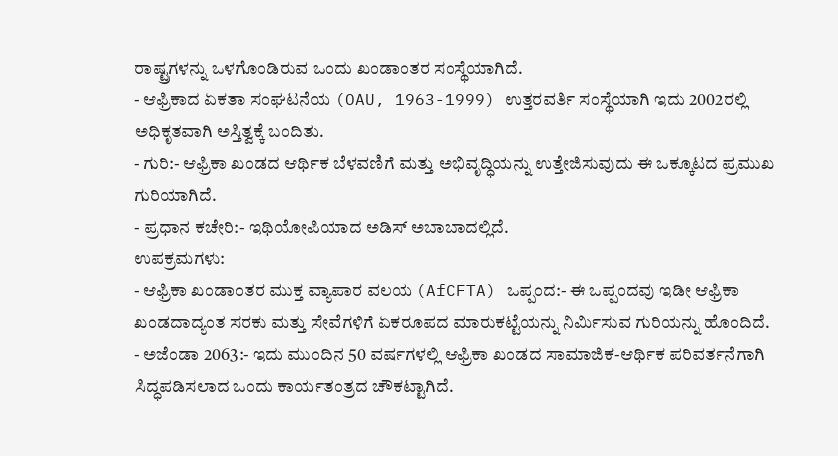ರಾಷ್ಟ್ರಗಳನ್ನು ಒಳಗೊಂಡಿರುವ ಒಂದು ಖಂಡಾಂತರ ಸಂಸ್ಥೆಯಾಗಿದೆ.
- ಆಫ್ರಿಕಾದ ಏಕತಾ ಸಂಘಟನೆಯ (OAU, 1963-1999) ಉತ್ತರವರ್ತಿ ಸಂಸ್ಥೆಯಾಗಿ ಇದು 2002ರಲ್ಲಿ ಅಧಿಕೃತವಾಗಿ ಅಸ್ತಿತ್ವಕ್ಕೆ ಬಂದಿತು.
- ಗುರಿ:- ಆಫ್ರಿಕಾ ಖಂಡದ ಆರ್ಥಿಕ ಬೆಳವಣಿಗೆ ಮತ್ತು ಅಭಿವೃದ್ಧಿಯನ್ನು ಉತ್ತೇಜಿಸುವುದು ಈ ಒಕ್ಕೂಟದ ಪ್ರಮುಖ ಗುರಿಯಾಗಿದೆ.
- ಪ್ರಧಾನ ಕಚೇರಿ:- ಇಥಿಯೋಪಿಯಾದ ಅಡಿಸ್ ಅಬಾಬಾದಲ್ಲಿದೆ.
ಉಪಕ್ರಮಗಳು:
- ಆಫ್ರಿಕಾ ಖಂಡಾಂತರ ಮುಕ್ತ ವ್ಯಾಪಾರ ವಲಯ (AfCFTA) ಒಪ್ಪಂದ:- ಈ ಒಪ್ಪಂದವು ಇಡೀ ಆಫ್ರಿಕಾ ಖಂಡದಾದ್ಯಂತ ಸರಕು ಮತ್ತು ಸೇವೆಗಳಿಗೆ ಏಕರೂಪದ ಮಾರುಕಟ್ಟೆಯನ್ನು ನಿರ್ಮಿಸುವ ಗುರಿಯನ್ನು ಹೊಂದಿದೆ.
- ಅಜೆಂಡಾ 2063:- ಇದು ಮುಂದಿನ 50 ವರ್ಷಗಳಲ್ಲಿ ಆಫ್ರಿಕಾ ಖಂಡದ ಸಾಮಾಜಿಕ-ಆರ್ಥಿಕ ಪರಿವರ್ತನೆಗಾಗಿ ಸಿದ್ಧಪಡಿಸಲಾದ ಒಂದು ಕಾರ್ಯತಂತ್ರದ ಚೌಕಟ್ಟಾಗಿದೆ.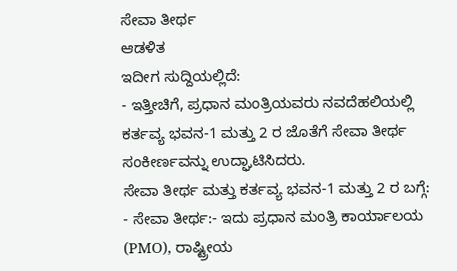ಸೇವಾ ತೀರ್ಥ
ಆಡಳಿತ
ಇದೀಗ ಸುದ್ದಿಯಲ್ಲಿದೆ:
- ಇತ್ತೀಚಿಗೆ, ಪ್ರಧಾನ ಮಂತ್ರಿಯವರು ನವದೆಹಲಿಯಲ್ಲಿ ಕರ್ತವ್ಯ ಭವನ-1 ಮತ್ತು 2 ರ ಜೊತೆಗೆ ಸೇವಾ ತೀರ್ಥ ಸಂಕೀರ್ಣವನ್ನು ಉದ್ಘಾಟಿಸಿದರು.
ಸೇವಾ ತೀರ್ಥ ಮತ್ತು ಕರ್ತವ್ಯ ಭವನ-1 ಮತ್ತು 2 ರ ಬಗ್ಗೆ:
- ಸೇವಾ ತೀರ್ಥ:- ಇದು ಪ್ರಧಾನ ಮಂತ್ರಿ ಕಾರ್ಯಾಲಯ (PMO), ರಾಷ್ಟ್ರೀಯ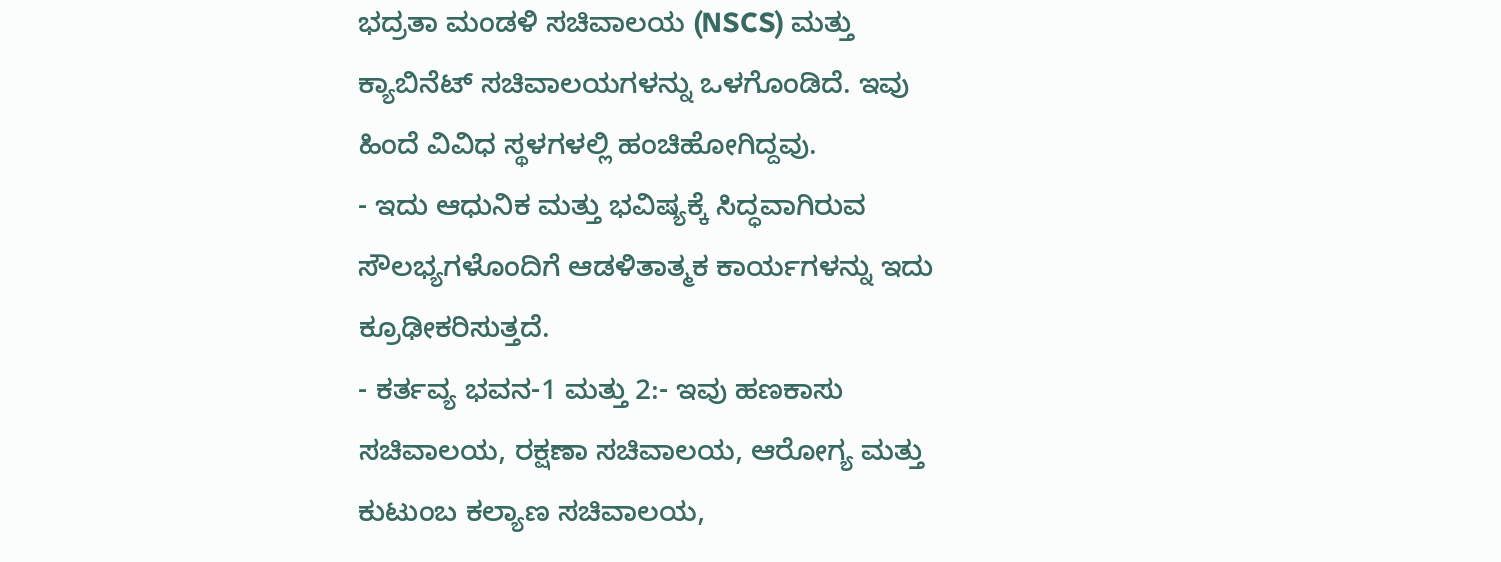ಭದ್ರತಾ ಮಂಡಳಿ ಸಚಿವಾಲಯ (NSCS) ಮತ್ತು ಕ್ಯಾಬಿನೆಟ್ ಸಚಿವಾಲಯಗಳನ್ನು ಒಳಗೊಂಡಿದೆ. ಇವು ಹಿಂದೆ ವಿವಿಧ ಸ್ಥಳಗಳಲ್ಲಿ ಹಂಚಿಹೋಗಿದ್ದವು.
- ಇದು ಆಧುನಿಕ ಮತ್ತು ಭವಿಷ್ಯಕ್ಕೆ ಸಿದ್ಧವಾಗಿರುವ ಸೌಲಭ್ಯಗಳೊಂದಿಗೆ ಆಡಳಿತಾತ್ಮಕ ಕಾರ್ಯಗಳನ್ನು ಇದು ಕ್ರೂಢೀಕರಿಸುತ್ತದೆ.
- ಕರ್ತವ್ಯ ಭವನ-1 ಮತ್ತು 2:- ಇವು ಹಣಕಾಸು ಸಚಿವಾಲಯ, ರಕ್ಷಣಾ ಸಚಿವಾಲಯ, ಆರೋಗ್ಯ ಮತ್ತು ಕುಟುಂಬ ಕಲ್ಯಾಣ ಸಚಿವಾಲಯ,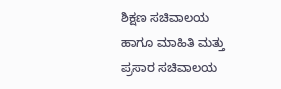ಶಿಕ್ಷಣ ಸಚಿವಾಲಯ ಹಾಗೂ ಮಾಹಿತಿ ಮತ್ತು ಪ್ರಸಾರ ಸಚಿವಾಲಯ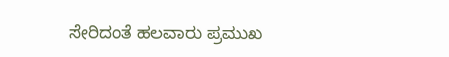ಸೇರಿದಂತೆ ಹಲವಾರು ಪ್ರಮುಖ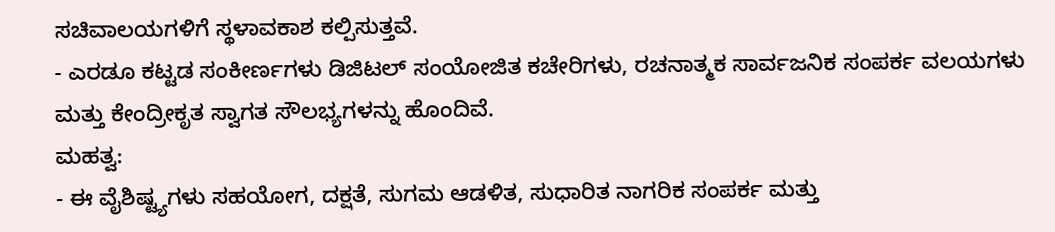ಸಚಿವಾಲಯಗಳಿಗೆ ಸ್ಥಳಾವಕಾಶ ಕಲ್ಪಿಸುತ್ತವೆ.
- ಎರಡೂ ಕಟ್ಟಡ ಸಂಕೀರ್ಣಗಳು ಡಿಜಿಟಲ್ ಸಂಯೋಜಿತ ಕಚೇರಿಗಳು, ರಚನಾತ್ಮಕ ಸಾರ್ವಜನಿಕ ಸಂಪರ್ಕ ವಲಯಗಳು ಮತ್ತು ಕೇಂದ್ರೀಕೃತ ಸ್ವಾಗತ ಸೌಲಭ್ಯಗಳನ್ನು ಹೊಂದಿವೆ.
ಮಹತ್ವ:
- ಈ ವೈಶಿಷ್ಟ್ಯಗಳು ಸಹಯೋಗ, ದಕ್ಷತೆ, ಸುಗಮ ಆಡಳಿತ, ಸುಧಾರಿತ ನಾಗರಿಕ ಸಂಪರ್ಕ ಮತ್ತು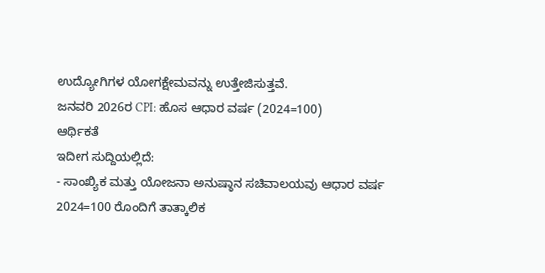ಉದ್ಯೋಗಿಗಳ ಯೋಗಕ್ಷೇಮವನ್ನು ಉತ್ತೇಜಿಸುತ್ತವೆ.
ಜನವರಿ 2026ರ CPI: ಹೊಸ ಆಧಾರ ವರ್ಷ (2024=100)
ಆರ್ಥಿಕತೆ
ಇದೀಗ ಸುದ್ದಿಯಲ್ಲಿದೆ:
- ಸಾಂಖ್ಯಿಕ ಮತ್ತು ಯೋಜನಾ ಅನುಷ್ಠಾನ ಸಚಿವಾಲಯವು ಆಧಾರ ವರ್ಷ 2024=100 ರೊಂದಿಗೆ ತಾತ್ಕಾಲಿಕ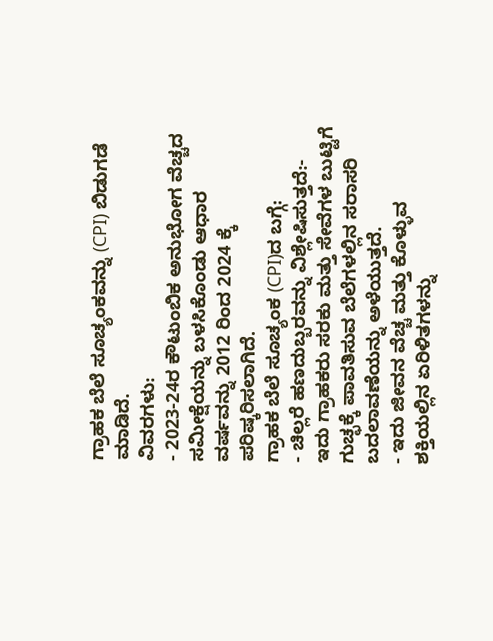ಗ್ರಾಹಕ ಬೆಲೆ ಸೂಚ್ಯಂಕವನ್ನು (CPI) ಬಿಡುಗಡೆ ಮಾಡಿದೆ.
ವಿವರಗಳು:
- 2023-24ರ ಕೌಟುಂಬಿಕ ಅನುಭೋಗ ವೆಚ್ಚದ ಸಮೀಕ್ಷೆಯನ್ನು ಬಳಸಿಕೊಂಡು ಆಧಾರ ವರ್ಷವನ್ನು 2012 ರಿಂದ 2024 ಕ್ಕೆ ಪರಿಷ್ಕರಿಸಲಾಗಿದೆ.
ಗ್ರಾಹಕ ಬೆಲೆ ಸೂಚ್ಯಂಕ (CPI)ದ ಬಗ್ಗೆ:
- ಚಿಲ್ಲರೆ ಹಣದುಬ್ಬರವನ್ನು ವಿಶ್ಲೇಷಿಸುತ್ತದೆ:- ಇದು ಗ್ರಾಹಕರು ಸರಕು ಮತ್ತು ಸೇವೆಗಳ ಬುಟ್ಟಿಗೆ ಗುಚ್ಛಕ್ಕೆ ಪಾವತಿಸುವ ಬೆಲೆಗಳಲ್ಲಿನ ಸರಾಸರಿ ಬದಲಾವಣೆಯನ್ನು ಅಳೆಯುತ್ತದೆ.
- ಇದು ಜೀವನ ವೆಚ್ಚ ಮತ್ತು ಕೊಳ್ಳುವ ಶಕ್ತಿಯಲ್ಲಿನ ಏರಿಳಿತಗಳನ್ನು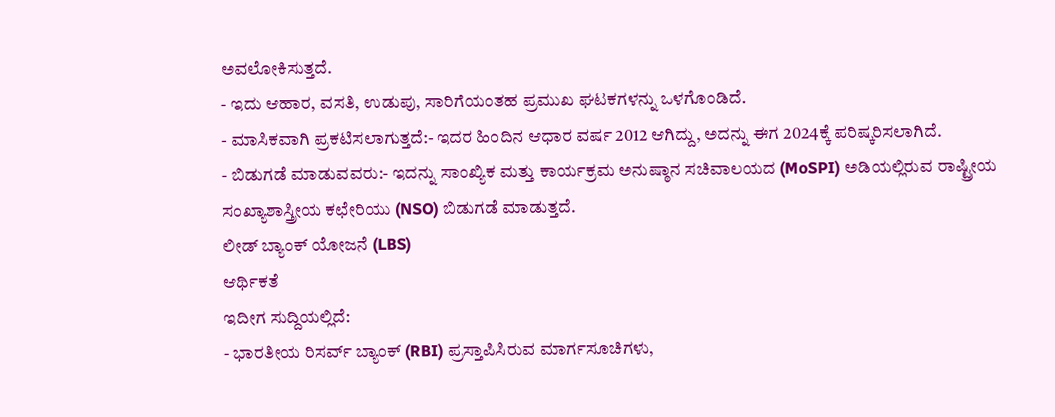ಅವಲೋಕಿಸುತ್ತದೆ.
- ಇದು ಆಹಾರ, ವಸತಿ, ಉಡುಪು, ಸಾರಿಗೆಯಂತಹ ಪ್ರಮುಖ ಘಟಕಗಳನ್ನು ಒಳಗೊಂಡಿದೆ.
- ಮಾಸಿಕವಾಗಿ ಪ್ರಕಟಿಸಲಾಗುತ್ತದೆ:- ಇದರ ಹಿಂದಿನ ಆಧಾರ ವರ್ಷ 2012 ಆಗಿದ್ದು, ಅದನ್ನು ಈಗ 2024ಕ್ಕೆ ಪರಿಷ್ಕರಿಸಲಾಗಿದೆ.
- ಬಿಡುಗಡೆ ಮಾಡುವವರು:- ಇದನ್ನು ಸಾಂಖ್ಯಿಕ ಮತ್ತು ಕಾರ್ಯಕ್ರಮ ಅನುಷ್ಠಾನ ಸಚಿವಾಲಯದ (MoSPI) ಅಡಿಯಲ್ಲಿರುವ ರಾಷ್ಟ್ರೀಯ ಸಂಖ್ಯಾಶಾಸ್ತ್ರೀಯ ಕಛೇರಿಯು (NSO) ಬಿಡುಗಡೆ ಮಾಡುತ್ತದೆ.
ಲೀಡ್ ಬ್ಯಾಂಕ್ ಯೋಜನೆ (LBS)
ಆರ್ಥಿಕತೆ
ಇದೀಗ ಸುದ್ದಿಯಲ್ಲಿದೆ:
- ಭಾರತೀಯ ರಿಸರ್ವ್ ಬ್ಯಾಂಕ್ (RBI) ಪ್ರಸ್ತಾಪಿಸಿರುವ ಮಾರ್ಗಸೂಚಿಗಳು,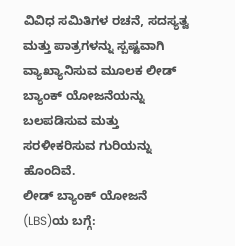ವಿವಿಧ ಸಮಿತಿಗಳ ರಚನೆ, ಸದಸ್ಯತ್ವ ಮತ್ತು ಪಾತ್ರಗಳನ್ನು ಸ್ಪಷ್ಟವಾಗಿ ವ್ಯಾಖ್ಯಾನಿಸುವ ಮೂಲಕ ಲೀಡ್ ಬ್ಯಾಂಕ್ ಯೋಜನೆಯನ್ನು ಬಲಪಡಿಸುವ ಮತ್ತು ಸರಳೀಕರಿಸುವ ಗುರಿಯನ್ನು ಹೊಂದಿವೆ.
ಲೀಡ್ ಬ್ಯಾಂಕ್ ಯೋಜನೆ (LBS)ಯ ಬಗ್ಗೆ: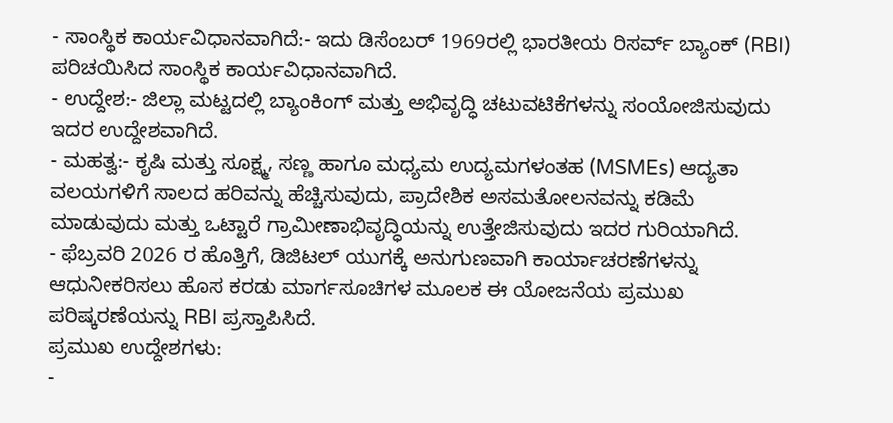- ಸಾಂಸ್ಥಿಕ ಕಾರ್ಯವಿಧಾನವಾಗಿದೆ:- ಇದು ಡಿಸೆಂಬರ್ 1969ರಲ್ಲಿ ಭಾರತೀಯ ರಿಸರ್ವ್ ಬ್ಯಾಂಕ್ (RBI) ಪರಿಚಯಿಸಿದ ಸಾಂಸ್ಥಿಕ ಕಾರ್ಯವಿಧಾನವಾಗಿದೆ.
- ಉದ್ದೇಶ:- ಜಿಲ್ಲಾ ಮಟ್ಟದಲ್ಲಿ ಬ್ಯಾಂಕಿಂಗ್ ಮತ್ತು ಅಭಿವೃದ್ಧಿ ಚಟುವಟಿಕೆಗಳನ್ನು ಸಂಯೋಜಿಸುವುದು ಇದರ ಉದ್ದೇಶವಾಗಿದೆ.
- ಮಹತ್ವ:- ಕೃಷಿ ಮತ್ತು ಸೂಕ್ಷ್ಮ, ಸಣ್ಣ ಹಾಗೂ ಮಧ್ಯಮ ಉದ್ಯಮಗಳಂತಹ (MSMEs) ಆದ್ಯತಾ ವಲಯಗಳಿಗೆ ಸಾಲದ ಹರಿವನ್ನು ಹೆಚ್ಚಿಸುವುದು, ಪ್ರಾದೇಶಿಕ ಅಸಮತೋಲನವನ್ನು ಕಡಿಮೆ ಮಾಡುವುದು ಮತ್ತು ಒಟ್ಟಾರೆ ಗ್ರಾಮೀಣಾಭಿವೃದ್ಧಿಯನ್ನು ಉತ್ತೇಜಿಸುವುದು ಇದರ ಗುರಿಯಾಗಿದೆ.
- ಫೆಬ್ರವರಿ 2026 ರ ಹೊತ್ತಿಗೆ, ಡಿಜಿಟಲ್ ಯುಗಕ್ಕೆ ಅನುಗುಣವಾಗಿ ಕಾರ್ಯಾಚರಣೆಗಳನ್ನು ಆಧುನೀಕರಿಸಲು ಹೊಸ ಕರಡು ಮಾರ್ಗಸೂಚಿಗಳ ಮೂಲಕ ಈ ಯೋಜನೆಯ ಪ್ರಮುಖ ಪರಿಷ್ಕರಣೆಯನ್ನು RBI ಪ್ರಸ್ತಾಪಿಸಿದೆ.
ಪ್ರಮುಖ ಉದ್ದೇಶಗಳು:
-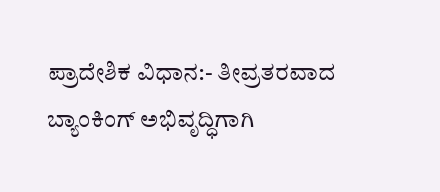ಪ್ರಾದೇಶಿಕ ವಿಧಾನ:- ತೀವ್ರತರವಾದ ಬ್ಯಾಂಕಿಂಗ್ ಅಭಿವೃದ್ಧಿಗಾಗಿ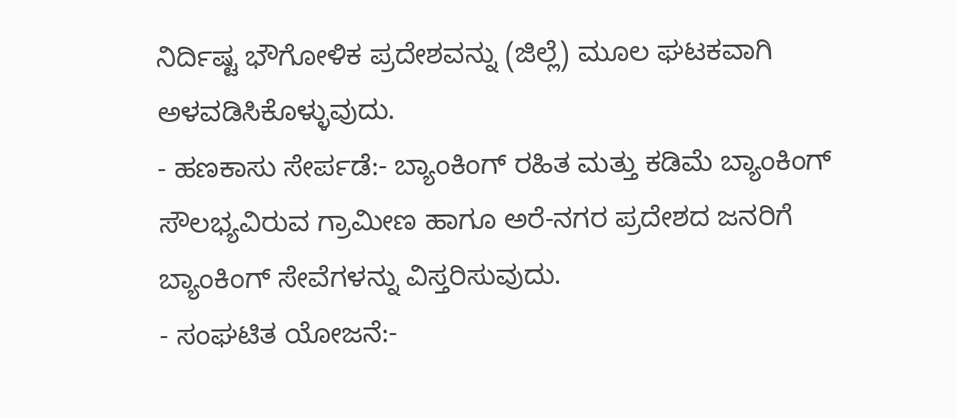ನಿರ್ದಿಷ್ಟ ಭೌಗೋಳಿಕ ಪ್ರದೇಶವನ್ನು (ಜಿಲ್ಲೆ) ಮೂಲ ಘಟಕವಾಗಿ ಅಳವಡಿಸಿಕೊಳ್ಳುವುದು.
- ಹಣಕಾಸು ಸೇರ್ಪಡೆ:- ಬ್ಯಾಂಕಿಂಗ್ ರಹಿತ ಮತ್ತು ಕಡಿಮೆ ಬ್ಯಾಂಕಿಂಗ್ ಸೌಲಭ್ಯವಿರುವ ಗ್ರಾಮೀಣ ಹಾಗೂ ಅರೆ-ನಗರ ಪ್ರದೇಶದ ಜನರಿಗೆ ಬ್ಯಾಂಕಿಂಗ್ ಸೇವೆಗಳನ್ನು ವಿಸ್ತರಿಸುವುದು.
- ಸಂಘಟಿತ ಯೋಜನೆ:-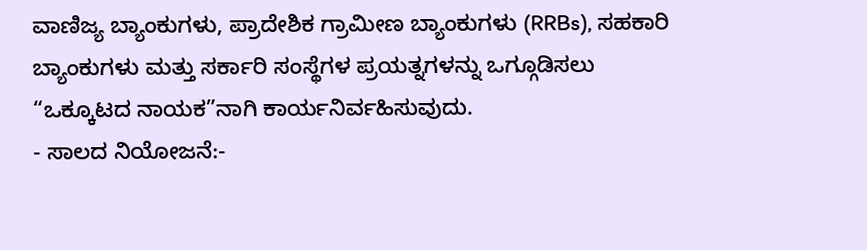ವಾಣಿಜ್ಯ ಬ್ಯಾಂಕುಗಳು, ಪ್ರಾದೇಶಿಕ ಗ್ರಾಮೀಣ ಬ್ಯಾಂಕುಗಳು (RRBs), ಸಹಕಾರಿ ಬ್ಯಾಂಕುಗಳು ಮತ್ತು ಸರ್ಕಾರಿ ಸಂಸ್ಥೆಗಳ ಪ್ರಯತ್ನಗಳನ್ನು ಒಗ್ಗೂಡಿಸಲು “ಒಕ್ಕೂಟದ ನಾಯಕ”ನಾಗಿ ಕಾರ್ಯನಿರ್ವಹಿಸುವುದು.
- ಸಾಲದ ನಿಯೋಜನೆ:-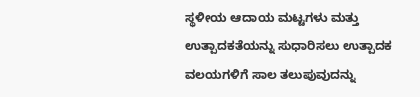ಸ್ಥಳೀಯ ಆದಾಯ ಮಟ್ಟಗಳು ಮತ್ತು ಉತ್ಪಾದಕತೆಯನ್ನು ಸುಧಾರಿಸಲು ಉತ್ಪಾದಕ ವಲಯಗಳಿಗೆ ಸಾಲ ತಲುಪುವುದನ್ನು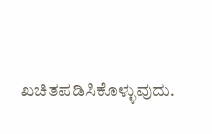ಖಚಿತಪಡಿಸಿಕೊಳ್ಳುವುದು.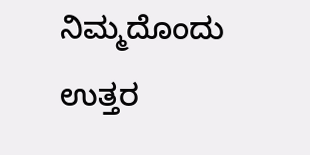ನಿಮ್ಮದೊಂದು ಉತ್ತರ